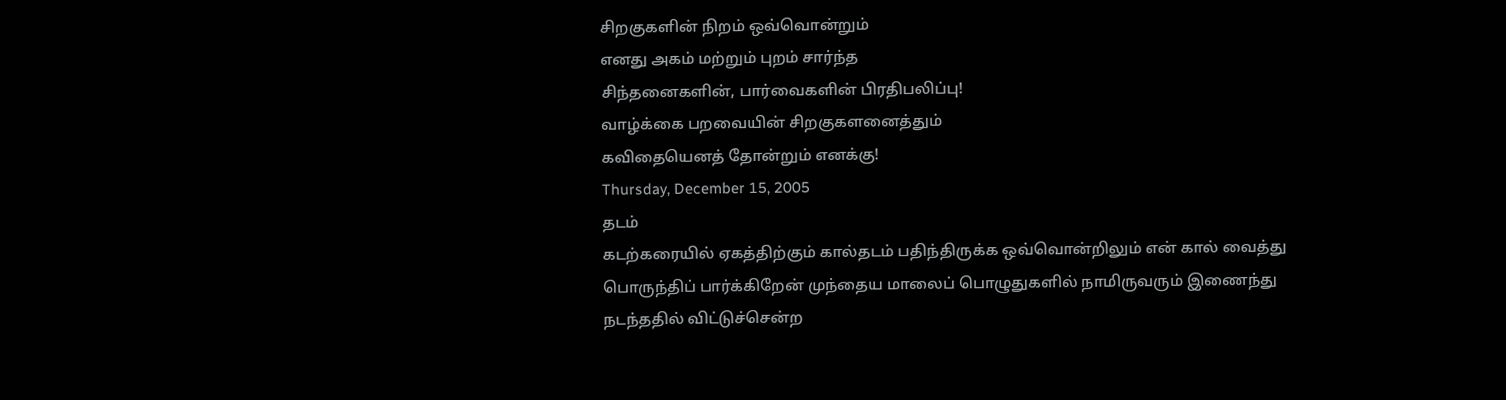சிறகுகளின் நிறம் ஒவ்வொன்றும்
எனது அகம் மற்றும் புறம் சார்ந்த
சிந்தனைகளின், பார்வைகளின் பிரதிபலிப்பு!
வாழ்க்கை பறவையின் சிறகுகளனைத்தும்
கவிதையெனத் தோன்றும் எனக்கு!
Thursday, December 15, 2005
தடம்
கடற்கரையில் ஏகத்திற்கும் கால்தடம் பதிந்திருக்க ஒவ்வொன்றிலும் என் கால் வைத்து பொருந்திப் பார்க்கிறேன் முந்தைய மாலைப் பொழுதுகளில் நாமிருவரும் இணைந்து நடந்ததில் விட்டுச்சென்ற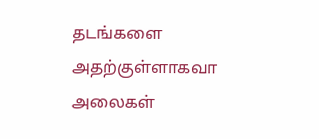தடங்களை அதற்குள்ளாகவா அலைகள்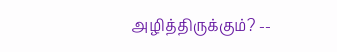அழித்திருக்கும்? --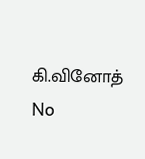கி.வினோத்
No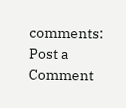comments:
Post a Comment